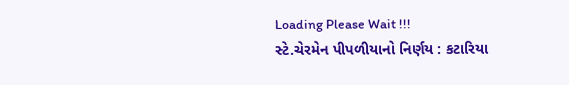Loading Please Wait !!!
સ્ટે.ચેરમેન પીપળીયાનો નિર્ણય : કટારિયા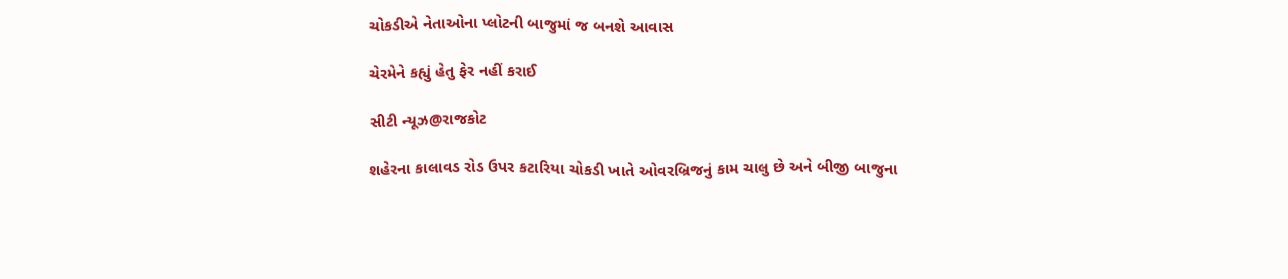ચોકડીએ નેતાઓના પ્લોટની બાજુમાં જ બનશે આવાસ

ચેરમેને કહ્યું હેતુ ફેર નહીં કરાઈ

સીટી ન્યૂઝ@રાજકોટ

શહેરના કાલાવડ રોડ ઉપર કટારિયા ચોકડી ખાતે ઓવરબ્રિજનું કામ ચાલુ છે અને બીજી બાજુના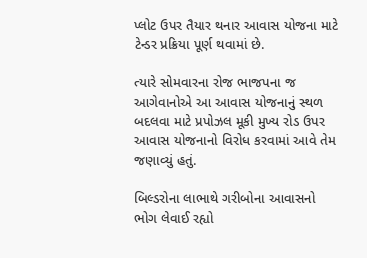પ્લોટ ઉપર તૈયાર થનાર આવાસ યોજના માટે ટેન્ડર પ્રક્રિયા પૂર્ણ થવામાં છે.

ત્યારે સોમવારના રોજ ભાજપના જ આગેવાનોએ આ આવાસ યોજનાનું સ્થળ બદલવા માટે પ્રપોઝલ મૂકી મુખ્ય રોડ ઉપર આવાસ યોજનાનો વિરોધ કરવામાં આવે તેમ જણાવ્યું હતું.

બિલ્ડરોના લાભાથે ગરીબોના આવાસનો ભોગ લેવાઈ રહ્યો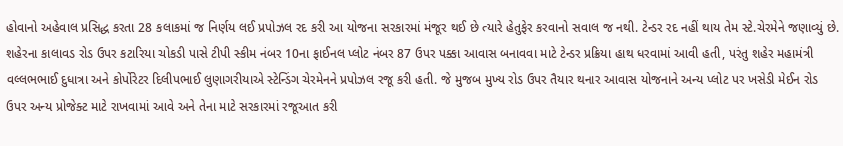હોવાનો અહેવાલ પ્રસિદ્ધ કરતા 28 કલાકમાં જ નિર્ણય લઈ પ્રપોઝલ રદ કરી આ યોજના સરકારમાં મંજૂર થઈ છે ત્યારે હેતુફેર કરવાનો સવાલ જ નથી. ટેન્ડર રદ નહીં થાય તેમ સ્ટે.ચેરમેને જણાવ્યું છે. શહેરના કાલાવડ રોડ ઉપર કટારિયા ચોકડી પાસે ટીપી સ્કીમ નંબર 10ના ફાઈનલ પ્લોટ નંબર 87 ઉપર પક્કા આવાસ બનાવવા માટે ટેન્ડર પ્રક્રિયા હાથ ધરવામાં આવી હતી, પરંતુ શહેર મહામંત્રી વલ્લભભાઈ દુધાત્રા અને કોર્પોરેટર દિલીપભાઈ લુણાગરીયાએ સ્ટેન્ડિંગ ચેરમેનને પ્રપોઝલ રજૂ કરી હતી. જે મુજબ મુખ્ય રોડ ઉપર તૈયાર થનાર આવાસ યોજનાને અન્ય પ્લોટ પર ખસેડી મેઈન રોડ ઉપર અન્ય પ્રોજેક્ટ માટે રાખવામાં આવે અને તેના માટે સરકારમાં રજૂઆત કરી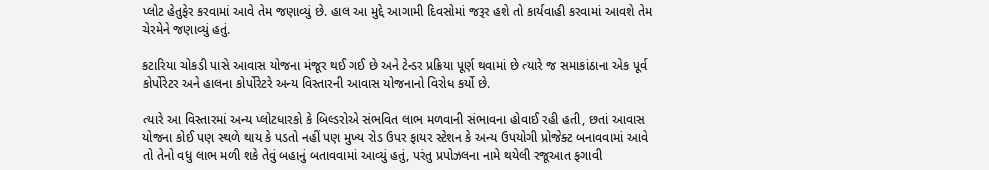પ્લોટ હેતુફેર કરવામાં આવે તેમ જણાવ્યું છે. હાલ આ મુદ્દે આગામી દિવસોમાં જરૂર હશે તો કાર્યવાહી કરવામાં આવશે તેમ ચેરમેને જણાવ્યું હતું.

કટારિયા ચોકડી પાસે આવાસ યોજના મંજૂર થઈ ગઈ છે અને ટેન્ડર પ્રક્રિયા પૂર્ણ થવામાં છે ત્યારે જ સમાકાંઠાના એક પૂર્વ કોર્પોરેટર અને હાલના કોર્પોરેટરે અન્ય વિસ્તારની આવાસ યોજનાનો વિરોધ કર્યો છે.

ત્યારે આ વિસ્તારમાં અન્ય પ્લોટધારકો કે બિલ્ડરોએ સંભવિત લાભ મળવાની સંભાવના હોવાઈ રહી હતી, છતાં આવાસ યોજના કોઈ પણ સ્થળે થાય કે પડતો નહીં પણ મુખ્ય રોડ ઉપર ફાયર સ્ટેશન કે અન્ય ઉપયોગી પ્રોજેક્ટ બનાવવામાં આવે તો તેનો વધુ લાભ મળી શકે તેવું બહાનું બતાવવામાં આવ્યું હતું, પરંતુ પ્રપોઝલના નામે થયેલી રજૂઆત ફગાવી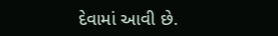દેવામાં આવી છે.